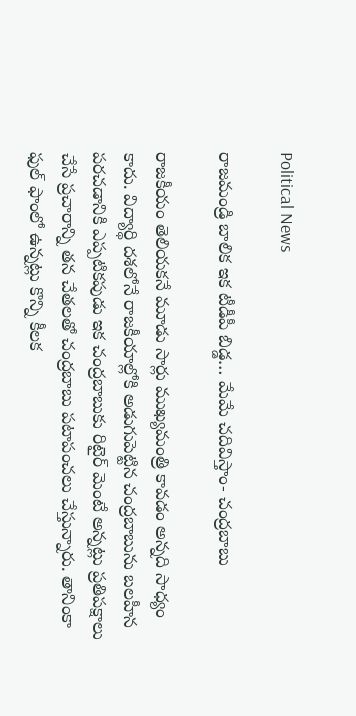Political News

రాజమండ్రి బాలిక ఇక టీడీపీ బిడ్డ… మేమే చదివిస్తాం- చంద్రబాబు

రాజకీయం తెలియకనే మూడు సార్లు ముఖ్యమంత్రి కావడం అన్నది సాధ్యం కాదు. విద్యార్థి దశలోనే రాజకీయాల్లోకి అడుగుపెట్టిన చంద్రబాబును బలహీన పరచడానికి ఎప్పటికపుడు ఇక చంద్రబాబుకు రిటైర్ మెంటే అన్నట్లు ప్రతిపక్షాలు చేసే ప్రచారాన్ని తన చేతలతో చంద్రబాబు పటాపంచలు చేస్తున్నారు. తానింకా ఫుల్ ఫాంలో ఉన్నట్లు కొన్ని కీలక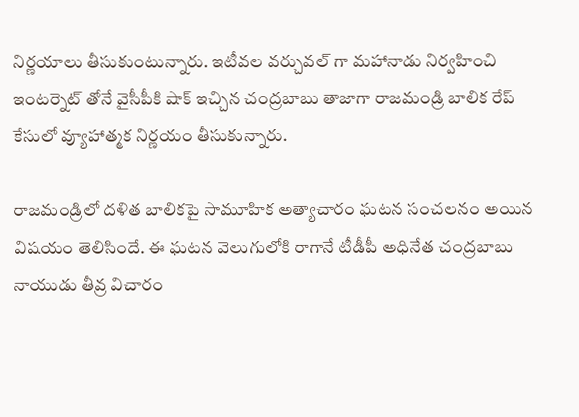నిర్ణయాలు తీసుకుంటున్నారు. ఇటీవల వర్చువల్ గా మహానాడు నిర్వహించి ఇంటర్నెట్ తోనే వైసీపీకి షాక్ ఇచ్చిన చంద్రబాబు తాజాగా రాజమండ్రి బాలిక రేప్ కేసులో వ్యూహాత్మక నిర్ణయం తీసుకున్నారు.

రాజమండ్రిలో దళిత బాలికపై సామూహిక అత్యాచారం ఘటన సంచలనం అయిన విషయం తెలిసిందే. ఈ ఘటన వెలుగులోకి రాగానే టీడీపీ అధినేత చంద్రబాబు నాయుడు తీవ్ర విచారం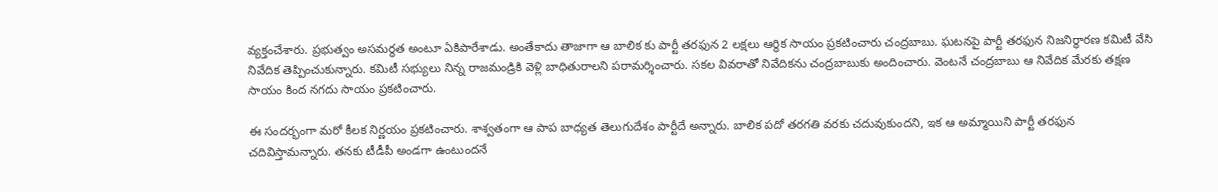వ్యక్తంచేశారు. ప్రభుత్వం అసమర్థత అంటూ ఏకిపారేశాడు. అంతేకాదు తాజాగా ఆ బాలిక కు పార్టీ తరఫున 2 లక్షలు ఆర్థిక సాయం ప్రకటించారు చంద్రబాబు. ఘటనపై పార్టీ తరఫున నిజనిర్ధారణ కమిటీ వేసి నివేదిక తెప్పించుకున్నారు. కమిటీ సభ్యులు నిన్న రాజమండ్రికి వెళ్లి బాధితురాలని పరామర్శించారు. సకల వివరాతో నివేదికను చంద్రబాబుకు అందించారు. వెంటనే చంద్రబాబు ఆ నివేదిక మేరకు తక్షణ సాయం కింద నగదు సాయం ప్రకటించారు.

ఈ సందర్భంగా మరో కీలక నిర్ణయం ప్రకటించారు. శాశ్వతంగా ఆ పాప బాధ్యత తెలుగుదేశం పార్టీదే అన్నారు. బాలిక పదో తరగతి వరకు చదువుకుందని, ఇక ఆ అమ్మాయిని పార్టీ తరఫున చదివిస్తామన్నారు. తనకు టీడీపీ అండగా ఉంటుందనే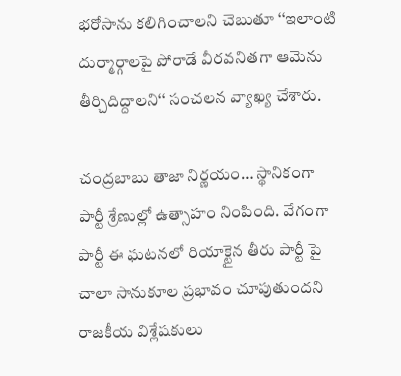భరోసాను కలిగించాలని చెబుతూ ‘‘ఇలాంటి దుర్మార్గాలపై పోరాడే వీరవనితగా ఆమెను తీర్చిదిద్దాలని‘‘ సంచలన వ్యాఖ్య చేశారు.

చంద్రబాబు తాజా నిర్ణయం… స్థానికంగా పార్టీ శ్రేణుల్లో ఉత్సాహం నింపింది. వేగంగా పార్టీ ఈ ఘటనలో రియాక్టైన తీరు పార్టీ పై చాలా సానుకూల ప్రభావం చూపుతుందని రాజకీయ విశ్లేషకులు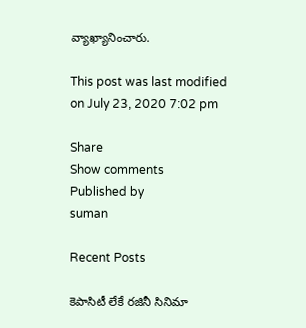వ్యాఖ్యానించారు.

This post was last modified on July 23, 2020 7:02 pm

Share
Show comments
Published by
suman

Recent Posts

కెపాసిటీ లేకే ర‌జినీ సినిమా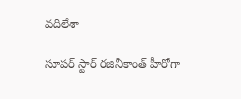వ‌దిలేశా

సూప‌ర్ స్టార్ ర‌జినీకాంత్ హీరోగా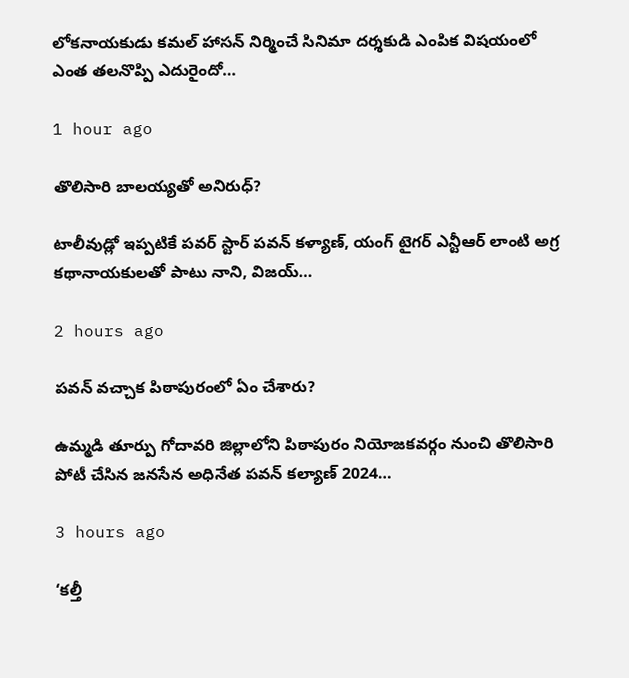లోక‌నాయ‌కుడు క‌మ‌ల్ హాస‌న్ నిర్మించే సినిమా ద‌ర్శ‌కుడి ఎంపిక విష‌యంలో ఎంత త‌ల‌నొప్పి ఎదురైందో…

1 hour ago

తొలిసారి బాల‌య్య‌తో అనిరుధ్‌?

టాలీవుడ్లో ఇప్ప‌టికే ప‌వ‌ర్ స్టార్ ప‌వ‌న్ క‌ళ్యాణ్, యంగ్ టైగ‌ర్ ఎన్టీఆర్ లాంటి అగ్ర క‌థానాయ‌కుల‌తో పాటు నాని, విజ‌య్…

2 hours ago

పవన్ వచ్చాక పిఠాపురంలో ఏం చేశారు?

ఉమ్మ‌డి తూర్పు గోదావ‌రి జిల్లాలోని పిఠాపురం నియోజ‌కవ‌ర్గం నుంచి తొలిసారి పోటీ చేసిన జ‌న‌సేన అధినేత ప‌వ‌న్ క‌ల్యాణ్ 2024…

3 hours ago

‘కల్తీ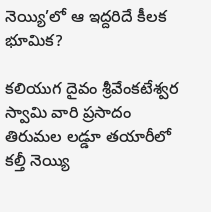నెయ్యి’లో ఆ ఇద్దరిదే కీలక భూమిక?

కలియుగ దైవం శ్రీవేంకటేశ్వర స్వామి వారి ప్రసాదం తిరుమల లడ్డూ తయారీలో కల్తీ నెయ్యి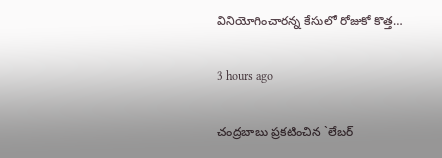వినియోగించారన్న కేసులో రోజుకో కొత్త…

3 hours ago

చంద్ర‌బాబు ప్ర‌క‌టించిన `లేబ‌ర్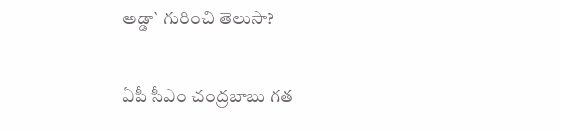అడ్డా` గురించి తెలుసా?

ఏపీ సీఎం చంద్ర‌బాబు గ‌త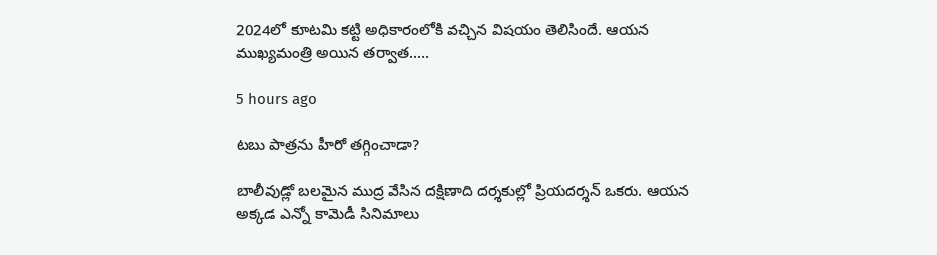2024లో కూట‌మి క‌ట్టి అధికారంలోకి వ‌చ్చిన విష‌యం తెలిసిందే. ఆయ‌న ముఖ్య‌మంత్రి అయిన త‌ర్వాత‌..…

5 hours ago

టబు పాత్రను హీరో తగ్గించాడా?

బాలీవుడ్లో బలమైన ముద్ర వేసిన దక్షిణాది దర్శకుల్లో ప్రియదర్శన్ ఒకరు. ఆయన అక్కడ ఎన్నో కామెడీ సినిమాలు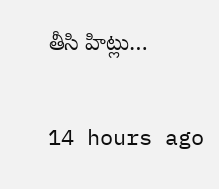తీసి హిట్లు…

14 hours ago